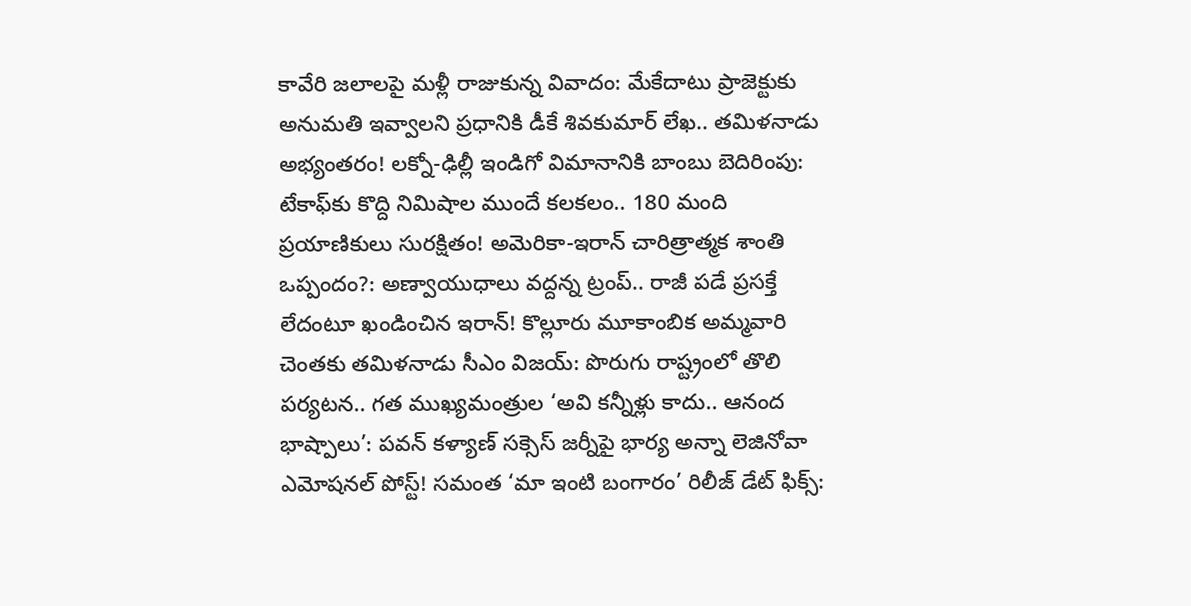కావేరి జలాలపై మళ్లీ రాజుకున్న వివాదం: మేకేదాటు ప్రాజెక్టుకు అనుమతి ఇవ్వాలని ప్రధానికి డీకే శివకుమార్ లేఖ.. తమిళనాడు అభ్యంతరం! లక్నో-ఢిల్లీ ఇండిగో విమానానికి బాంబు బెదిరింపు: టేకాఫ్‌కు కొద్ది నిమిషాల ముందే కలకలం.. 180 మంది ప్రయాణికులు సురక్షితం! అమెరికా-ఇరాన్ చారిత్రాత్మక శాంతి ఒప్పందం?: అణ్వాయుధాలు వద్దన్న ట్రంప్.. రాజీ పడే ప్రసక్తే లేదంటూ ఖండించిన ఇరాన్! కొల్లూరు మూకాంబిక అమ్మవారి చెంతకు తమిళనాడు సీఎం విజయ్: పొరుగు రాష్ట్రంలో తొలి పర్యటన.. గత ముఖ్యమంత్రుల ‘అవి కన్నీళ్లు కాదు.. ఆనంద భాష్పాలు’: పవన్ కళ్యాణ్ సక్సెస్ జర్నీపై భార్య అన్నా లెజినోవా ఎమోషనల్ పోస్ట్! సమంత ‘మా ఇంటి బంగారం’ రిలీజ్ డేట్ ఫిక్స్: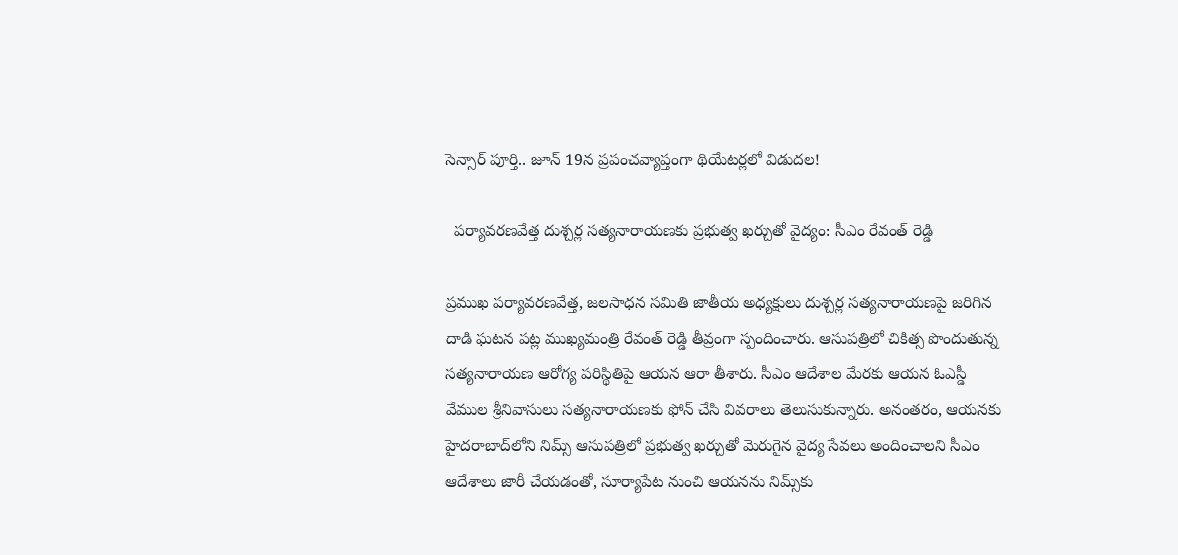సెన్సార్ పూర్తి.. జూన్ 19న ప్రపంచవ్యాప్తంగా థియేటర్లలో విడుదల!

  పర్యావరణవేత్త దుశ్చర్ల సత్యనారాయణకు ప్రభుత్వ ఖర్చుతో వైద్యం: సీఎం రేవంత్ రెడ్డి

ప్రముఖ పర్యావరణవేత్త, జలసాధన సమితి జాతీయ అధ్యక్షులు దుశ్చర్ల సత్యనారాయణపై జరిగిన దాడి ఘటన పట్ల ముఖ్యమంత్రి రేవంత్ రెడ్డి తీవ్రంగా స్పందించారు. ఆసుపత్రిలో చికిత్స పొందుతున్న సత్యనారాయణ ఆరోగ్య పరిస్థితిపై ఆయన ఆరా తీశారు. సీఎం ఆదేశాల మేరకు ఆయన ఓఎస్డీ వేముల శ్రీనివాసులు సత్యనారాయణకు ఫోన్ చేసి వివరాలు తెలుసుకున్నారు. అనంతరం, ఆయనకు హైదరాబాద్‌లోని నిమ్స్ ఆసుపత్రిలో ప్రభుత్వ ఖర్చుతో మెరుగైన వైద్య సేవలు అందించాలని సీఎం ఆదేశాలు జారీ చేయడంతో, సూర్యాపేట నుంచి ఆయనను నిమ్స్‌కు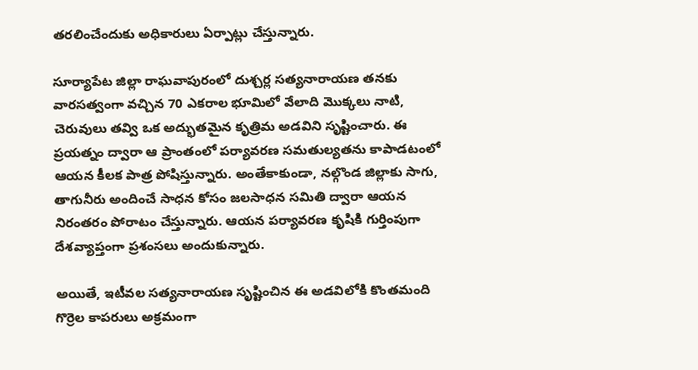తరలించేందుకు అధికారులు ఏర్పాట్లు చేస్తున్నారు.

సూర్యాపేట జిల్లా రాఘవాపురంలో దుశ్చర్ల సత్యనారాయణ తనకు వారసత్వంగా వచ్చిన 70 ఎకరాల భూమిలో వేలాది మొక్కలు నాటి, చెరువులు తవ్వి ఒక అద్భుతమైన కృత్రిమ అడవిని సృష్టించారు. ఈ ప్రయత్నం ద్వారా ఆ ప్రాంతంలో పర్యావరణ సమతుల్యతను కాపాడటంలో ఆయన కీలక పాత్ర పోషిస్తున్నారు. అంతేకాకుండా, నల్గొండ జిల్లాకు సాగు, తాగునీరు అందించే సాధన కోసం జలసాధన సమితి ద్వారా ఆయన నిరంతరం పోరాటం చేస్తున్నారు. ఆయన పర్యావరణ కృషికి గుర్తింపుగా దేశవ్యాప్తంగా ప్రశంసలు అందుకున్నారు.

అయితే, ఇటీవల సత్యనారాయణ సృష్టించిన ఈ అడవిలోకి కొంతమంది గొర్రెల కాపరులు అక్రమంగా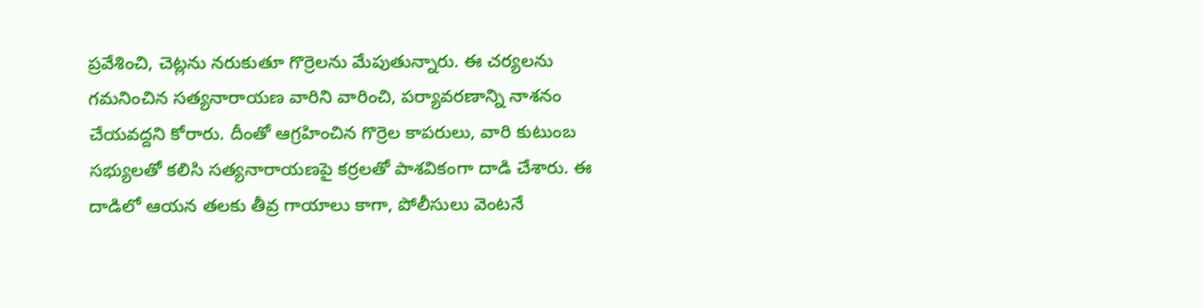ప్రవేశించి, చెట్లను నరుకుతూ గొర్రెలను మేపుతున్నారు. ఈ చర్యలను గమనించిన సత్యనారాయణ వారిని వారించి, పర్యావరణాన్ని నాశనం చేయవద్దని కోరారు. దీంతో ఆగ్రహించిన గొర్రెల కాపరులు, వారి కుటుంబ సభ్యులతో కలిసి సత్యనారాయణపై కర్రలతో పాశవికంగా దాడి చేశారు. ఈ దాడిలో ఆయన తలకు తీవ్ర గాయాలు కాగా, పోలీసులు వెంటనే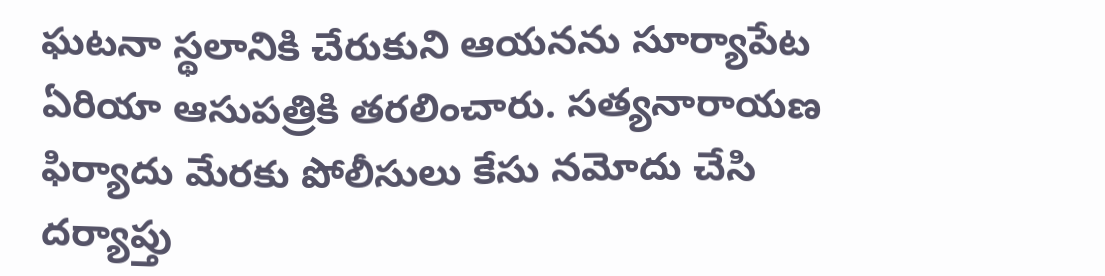ఘటనా స్థలానికి చేరుకుని ఆయనను సూర్యాపేట ఏరియా ఆసుపత్రికి తరలించారు. సత్యనారాయణ ఫిర్యాదు మేరకు పోలీసులు కేసు నమోదు చేసి దర్యాప్తు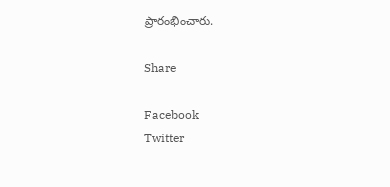ప్రారంభించారు.

Share

Facebook
Twitter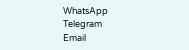WhatsApp
Telegram
Email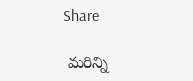Share

 మరిన్ని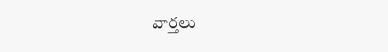వార్తలు